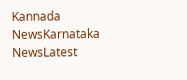Kannada NewsKarnataka NewsLatest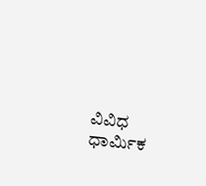ವಿವಿಧ ಧಾರ್ಮಿಕ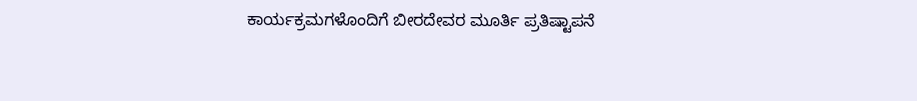ಕಾರ್ಯಕ್ರಮಗಳೊಂದಿಗೆ ಬೀರದೇವರ ಮೂರ್ತಿ ಪ್ರತಿಷ್ಟಾಪನೆ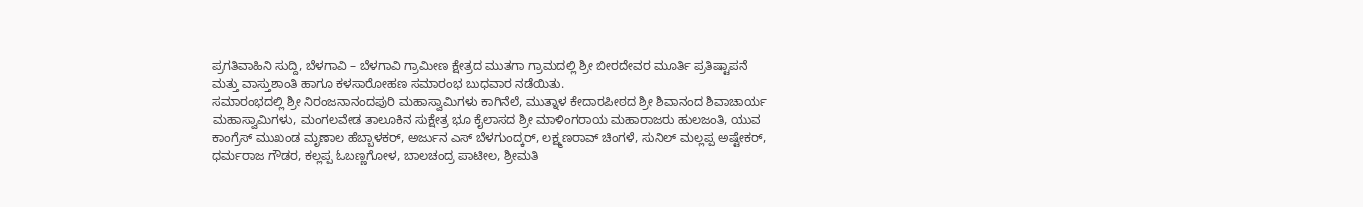ಪ್ರಗತಿವಾಹಿನಿ ಸುದ್ದಿ, ಬೆಳಗಾವಿ – ಬೆಳಗಾವಿ ಗ್ರಾಮೀಣ ಕ್ಷೇತ್ರದ ಮುತಗಾ ಗ್ರಾಮದಲ್ಲಿ ಶ್ರೀ ಬೀರದೇವರ ಮೂರ್ತಿ ಪ್ರತಿಷ್ಟಾಪನೆ ಮತ್ತು ವಾಸ್ತುಶಾಂತಿ ಹಾಗೂ ಕಳಸಾರೋಹಣ ಸಮಾರಂಭ ಬುಧವಾರ ನಡೆಯಿತು.
ಸಮಾರಂಭದಲ್ಲಿ ಶ್ರೀ ನಿರಂಜನಾನಂದಪುರಿ ಮಹಾಸ್ವಾಮಿಗಳು ಕಾಗಿನೆಲೆ, ಮುತ್ನಾಳ ಕೇದಾರಪೀಠದ ಶ್ರೀ ಶಿವಾನಂದ ಶಿವಾಚಾರ್ಯ ಮಹಾಸ್ವಾಮಿಗಳು, ಮಂಗಲವೇಡ ತಾಲೂಕಿನ ಸುಕ್ಷೇತ್ರ ಭೂ ಕೈಲಾಸದ ಶ್ರೀ ಮಾಳಿಂಗರಾಯ ಮಹಾರಾಜರು ಹುಲಜಂತಿ, ಯುವ ಕಾಂಗ್ರೆಸ್ ಮುಖಂಡ ಮೃಣಾಲ ಹೆಬ್ಬಾಳಕರ್, ಅರ್ಜುನ ಎಸ್ ಬೆಳಗುಂದ್ಕರ್, ಲಕ್ಷ್ಮಣರಾವ್ ಚಿಂಗಳೆ, ಸುನಿಲ್ ಮಲ್ಲಪ್ಪ ಅಷ್ಟೇಕರ್, ಧರ್ಮರಾಜ ಗೌಡರ, ಕಲ್ಲಪ್ಪ ಓಬಣ್ಣಗೋಳ, ಬಾಲಚಂದ್ರ ಪಾಟೀಲ, ಶ್ರೀಮತಿ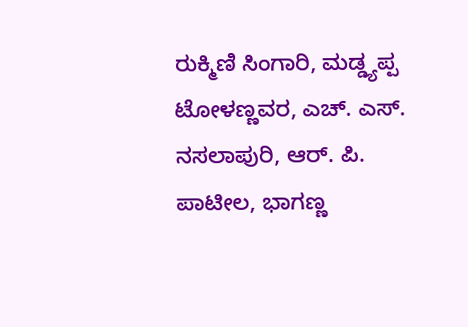ರುಕ್ಮಿಣಿ ಸಿಂಗಾರಿ, ಮಡ್ಡ್ಯಪ್ಪ ಟೋಳಣ್ಣವರ, ಎಚ್. ಎಸ್. ನಸಲಾಪುರಿ, ಆರ್. ಪಿ. ಪಾಟೀಲ, ಭಾಗಣ್ಣ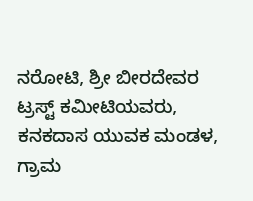ನರೋಟಿ, ಶ್ರೀ ಬೀರದೇವರ ಟ್ರಸ್ಟ್ ಕಮೀಟಿಯವರು, ಕನಕದಾಸ ಯುವಕ ಮಂಡಳ, ಗ್ರಾಮ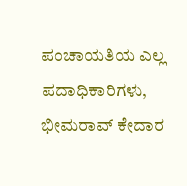ಪಂಚಾಯತಿಯ ಎಲ್ಲ ಪದಾಧಿಕಾರಿಗಳು, ಭೀಮರಾವ್ ಕೇದಾರ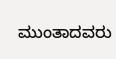ಮುಂತಾದವರು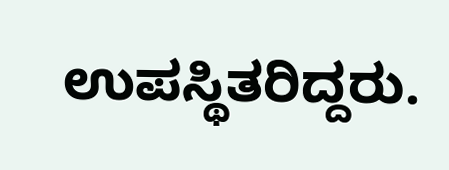ಉಪಸ್ಥಿತರಿದ್ದರು.